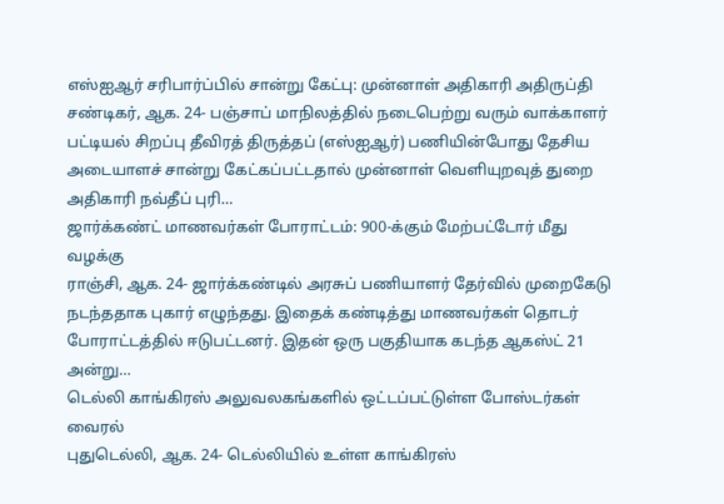எஸ்ஐஆர் சரிபார்ப்பில் சான்று கேட்பு: முன்னாள் அதிகாரி அதிருப்தி
சண்டிகர், ஆக. 24- பஞ்சாப் மாநிலத்தில் நடைபெற்று வரும் வாக்காளர் பட்டியல் சிறப்பு தீவிரத் திருத்தப் (எஸ்ஐஆர்) பணியின்போது தேசிய அடையாளச் சான்று கேட்கப்பட்டதால் முன்னாள் வெளியுறவுத் துறை அதிகாரி நவ்தீப் புரி...
ஜார்க்கண்ட் மாணவர்கள் போராட்டம்: 900-க்கும் மேற்பட்டோர் மீது வழக்கு
ராஞ்சி, ஆக. 24- ஜார்க்கண்டில் அரசுப் பணியாளர் தேர்வில் முறைகேடு நடந்ததாக புகார் எழுந்தது. இதைக் கண்டித்து மாணவர்கள் தொடர் போராட்டத்தில் ஈடுபட்டனர். இதன் ஒரு பகுதியாக கடந்த ஆகஸ்ட் 21 அன்று...
டெல்லி காங்கிரஸ் அலுவலகங்களில் ஒட்டப்பட்டுள்ள போஸ்டர்கள் வைரல்
புதுடெல்லி, ஆக. 24- டெல்லியில் உள்ள காங்கிரஸ்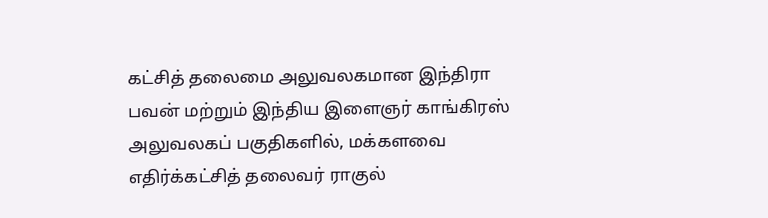கட்சித் தலைமை அலுவலகமான இந்திரா பவன் மற்றும் இந்திய இளைஞர் காங்கிரஸ் அலுவலகப் பகுதிகளில், மக்களவை எதிர்க்கட்சித் தலைவர் ராகுல்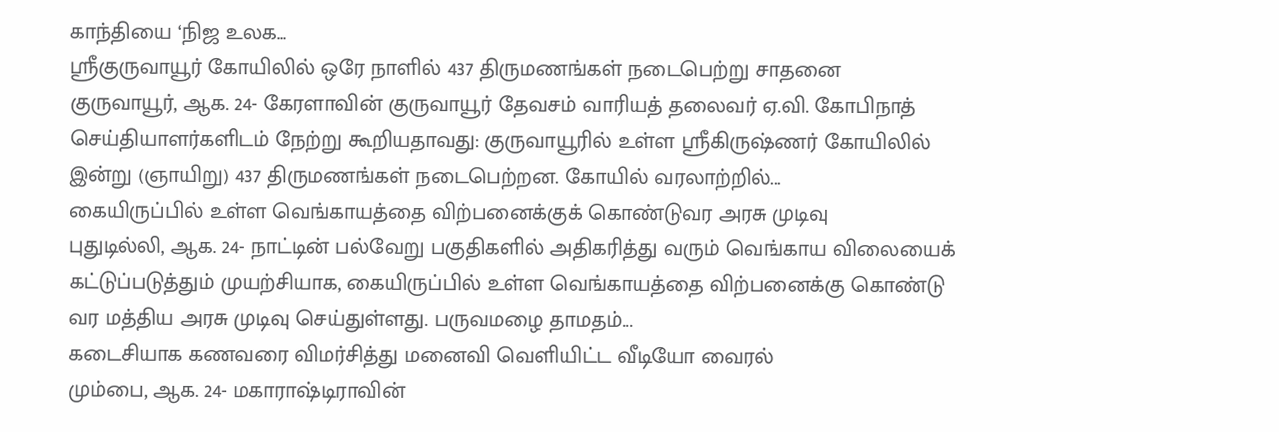காந்தியை ‘நிஜ உலக...
ஸ்ரீகுருவாயூர் கோயிலில் ஒரே நாளில் 437 திருமணங்கள் நடைபெற்று சாதனை
குருவாயூர், ஆக. 24- கேரளாவின் குருவாயூர் தேவசம் வாரியத் தலைவர் ஏ.வி. கோபிநாத் செய்தியாளர்களிடம் நேற்று கூறியதாவது: குருவாயூரில் உள்ள ஸ்ரீகிருஷ்ணர் கோயிலில் இன்று (ஞாயிறு) 437 திருமணங்கள் நடைபெற்றன. கோயில் வரலாற்றில்...
கையிருப்பில் உள்ள வெங்காயத்தை விற்பனைக்குக் கொண்டுவர அரசு முடிவு
புதுடில்லி, ஆக. 24- நாட்டின் பல்வேறு பகுதிகளில் அதிகரித்து வரும் வெங்காய விலையைக் கட்டுப்படுத்தும் முயற்சியாக, கையிருப்பில் உள்ள வெங்காயத்தை விற்பனைக்கு கொண்டு வர மத்திய அரசு முடிவு செய்துள்ளது. பருவமழை தாமதம்...
கடைசியாக கணவரை விமர்சித்து மனைவி வெளியிட்ட வீடியோ வைரல்
மும்பை, ஆக. 24- மகாராஷ்டிராவின்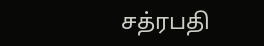சத்ரபதி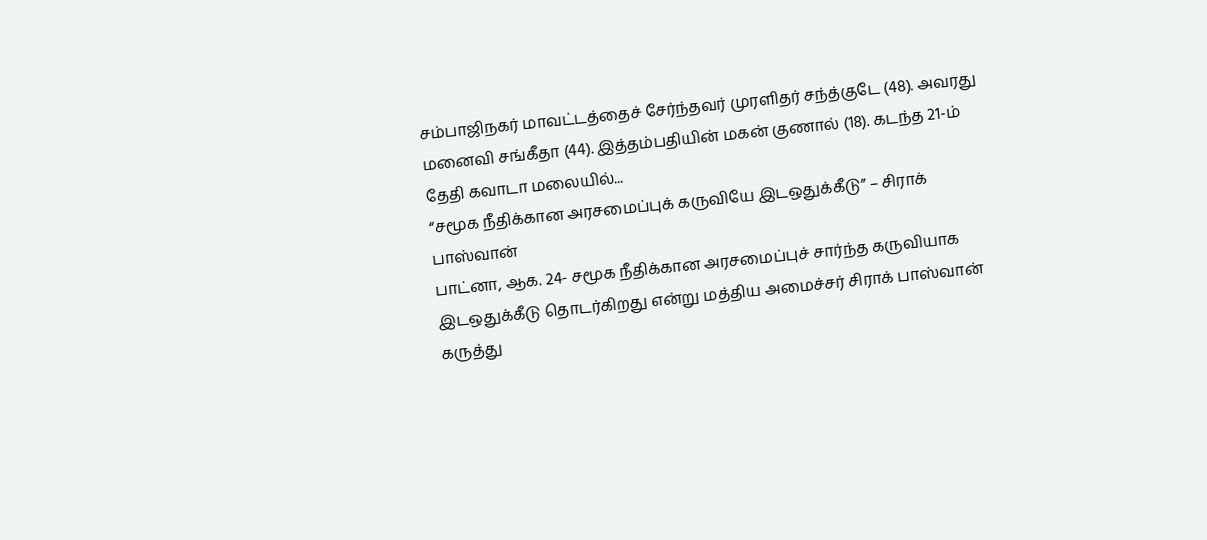சம்பாஜிநகர் மாவட்டத்தைச் சேர்ந்தவர் முரளிதர் சந்த்குடே (48). அவரது மனைவி சங்கீதா (44). இத்தம்பதியின் மகன் குணால் (18). கடந்த 21-ம் தேதி கவாடா மலையில்...
“சமூக நீதிக்கான அரசமைப்புக் கருவியே இடஒதுக்கீடு” – சிராக் பாஸ்வான்
பாட்னா, ஆக. 24- சமூக நீதிக்கான அரசமைப்புச் சார்ந்த கருவியாக இடஒதுக்கீடு தொடர்கிறது என்று மத்திய அமைச்சர் சிராக் பாஸ்வான் கருத்து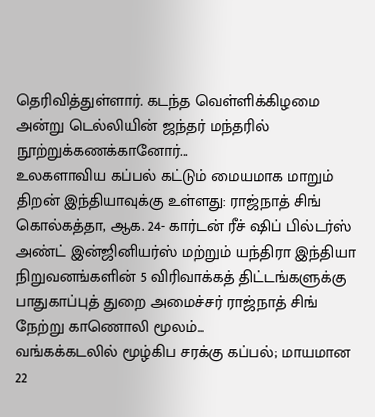தெரிவித்துள்ளார். கடந்த வெள்ளிக்கிழமை அன்று டெல்லியின் ஜந்தர் மந்தரில் நூற்றுக்கணக்கானோர்...
உலகளாவிய கப்பல் கட்டும் மையமாக மாறும் திறன் இந்தியாவுக்கு உள்ளது: ராஜ்நாத் சிங்
கொல்கத்தா, ஆக. 24- கார்டன் ரீச் ஷிப் பில்டர்ஸ் அண்ட் இன்ஜினியர்ஸ் மற்றும் யந்திரா இந்தியா நிறுவனங்களின் 5 விரிவாக்கத் திட்டங்களுக்கு பாதுகாப்புத் துறை அமைச்சர் ராஜ்நாத் சிங் நேற்று காணொலி மூலம்...
வங்கக்கடலில் மூழ்கிப சரக்கு கப்பல்; மாயமான 22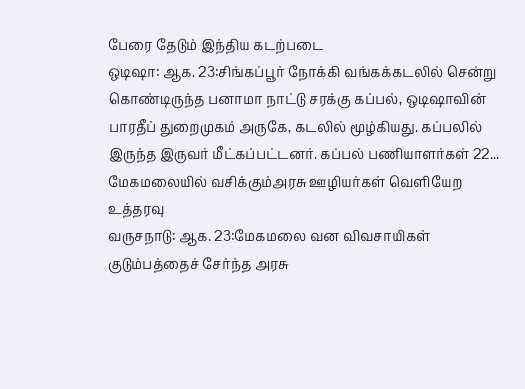பேரை தேடும் இந்திய கடற்படை
ஒடிஷா: ஆக. 23:சிங்கப்பூர் நோக்கி வங்கக்கடலில் சென்று கொண்டிருந்த பனாமா நாட்டு சரக்கு கப்பல், ஒடிஷாவின் பாரதீப் துறைமுகம் அருகே, கடலில் மூழ்கியது. கப்பலில் இருந்த இருவர் மீட்கப்பட்டனர். கப்பல் பணியாளர்கள் 22...
மேகமலையில் வசிக்கும்அரசு ஊழியர்கள் வெளியேற உத்தரவு
வருசநாடு: ஆக. 23:மேகமலை வன விவசாயிகள் குடும்பத்தைச் சேர்ந்த அரசு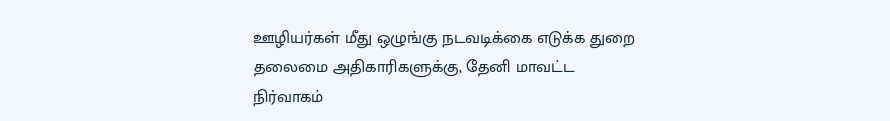ஊழியர்கள் மீது ஒழுங்கு நடவடிக்கை எடுக்க துறை தலைமை அதிகாரிகளுக்கு, தேனி மாவட்ட நிர்வாகம்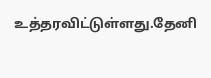உத்தரவிட்டுள்ளது.தேனி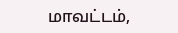மாவட்டம்,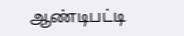ஆண்டிபட்டி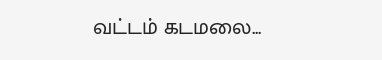வட்டம் கடமலை...